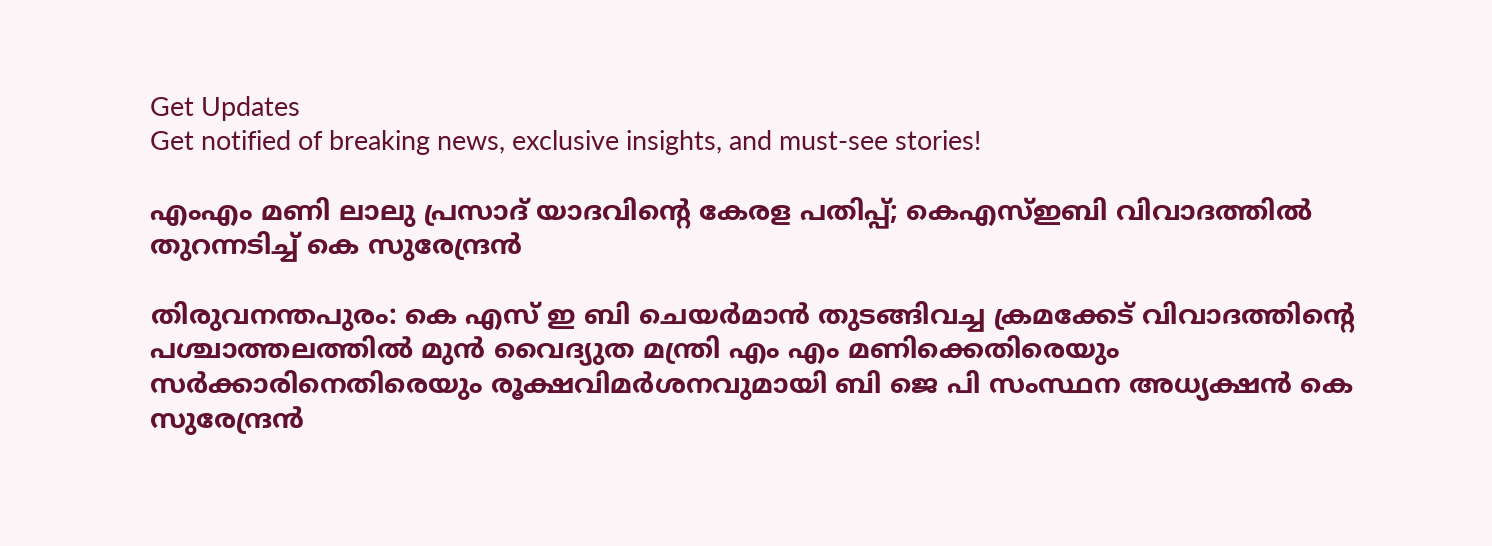Get Updates
Get notified of breaking news, exclusive insights, and must-see stories!

എംഎം മണി ലാലു പ്രസാദ് യാദവിന്റെ കേരള പതിപ്പ്; കെഎസ്ഇബി വിവാദത്തില്‍ തുറന്നടിച്ച് കെ സുരേന്ദ്രന്‍

തിരുവനന്തപുരം: കെ എസ് ഇ ബി ചെയര്‍മാന്‍ തുടങ്ങിവച്ച ക്രമക്കേട് വിവാദത്തിന്റെ പശ്ചാത്തലത്തില്‍ മുന്‍ വൈദ്യുത മന്ത്രി എം എം മണിക്കെതിരെയും സര്‍ക്കാരിനെതിരെയും രൂക്ഷവിമര്‍ശനവുമായി ബി ജെ പി സംസ്ഥന അധ്യക്ഷന്‍ കെ സുരേന്ദ്രന്‍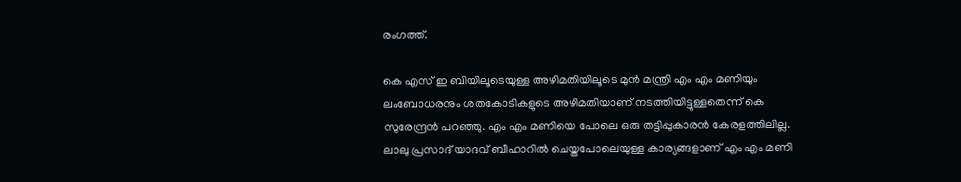രംഗത്ത്.

കെ എസ് ഇ ബിയിലൂടെയുള്ള അഴിമതിയിലൂടെ മുന്‍ മന്ത്രി എം എം മണിയും ലംബോധരനും ശതകോടികളുടെ അഴിമതിയാണ് നടത്തിയിട്ടുള്ളതെന്ന് കെ സുരേന്ദ്രന്‍ പറഞ്ഞു. എം എം മണിയെ പോലെ ഒരു തട്ടിപ്പുകാരന്‍ കേരളത്തിലില്ല. ലാലു പ്രസാദ് യാദവ് ബീഹാറില്‍ ചെയ്തപോലെയുള്ള കാര്യങ്ങളാണ് എം എം മണി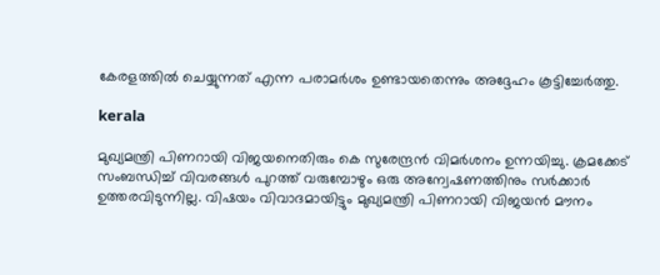കേരളത്തില്‍ ചെയ്യുന്നത് എന്ന പരാമര്‍ശം ഉണ്ടായതെന്നും അദ്ദേഹം കൂട്ടിച്ചേര്‍ത്തു.

kerala

മുഖ്യമന്ത്രി പിണറായി വിജയനെതിരും കെ സുരേന്ദ്രന്‍ വിമര്‍ശനം ഉന്നയിച്ചു. ക്രമക്കേട് സംബന്ധിച്ച് വിവരങ്ങള്‍ പുറത്ത് വരുമ്പോഴും ഒരു അന്വേഷണത്തിനും സര്‍ക്കാര്‍ ഉത്തരവിടുന്നില്ല. വിഷയം വിവാദമായിട്ടും മുഖ്യമന്ത്രി പിണറായി വിജയന്‍ മൗനം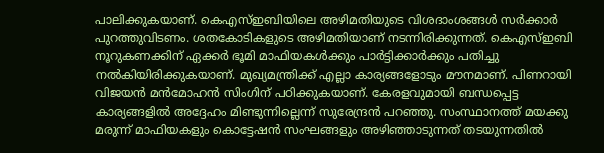പാലിക്കുകയാണ്. കെഎസ്ഇബിയിലെ അഴിമതിയുടെ വിശദാംശങ്ങൾ സർക്കാർ പുറത്തുവിടണം. ശതകോടികളുടെ അഴിമതിയാണ് നടന്നിരിക്കുന്നത്. കെഎസ്ഇബി നൂറുകണക്കിന് ഏക്കർ ഭൂമി മാഫിയകൾക്കും പാർട്ടിക്കാർക്കും പതിച്ചു നൽകിയിരിക്കുകയാണ്. മുഖ്യമന്ത്രിക്ക് എല്ലാ കാര്യങ്ങളോടും മൗനമാണ്. പിണറായി വിജയൻ മൻമോഹൻ സിംഗിന് പഠിക്കുകയാണ്. കേരളവുമായി ബന്ധപ്പെട്ട കാര്യങ്ങളിൽ അദ്ദേഹം മിണ്ടുന്നില്ലെന്ന് സുരേന്ദ്രൻ പറഞ്ഞു. സംസ്ഥാനത്ത് മയക്കു മരുന്ന് മാഫിയകളും കൊട്ടേഷൻ സംഘങ്ങളും അഴിഞ്ഞാടുന്നത് തടയുന്നതിൽ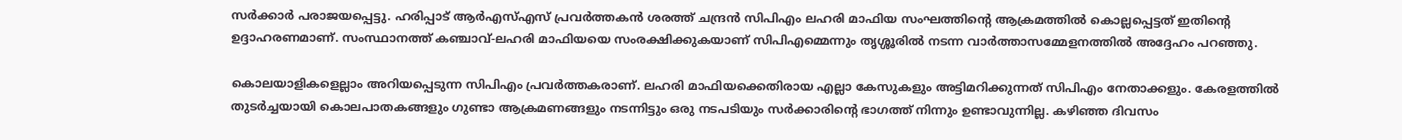സർക്കാർ പരാജയപ്പെട്ടു. ഹരിപ്പാട് ആർഎസ്എസ് പ്രവർത്തകൻ ശരത്ത് ചന്ദ്രൻ സിപിഎം ലഹരി മാഫിയ സംഘത്തിന്റെ ആക്രമത്തിൽ കൊല്ലപ്പെട്ടത് ഇതിന്റെ ഉദ്ദാഹരണമാണ്. സംസ്ഥാനത്ത് കഞ്ചാവ്-ലഹരി മാഫിയയെ സംരക്ഷിക്കുകയാണ് സിപിഎമ്മെന്നും തൃശ്ശൂരിൽ നടന്ന വാർത്താസമ്മേളനത്തിൽ അദ്ദേഹം പറഞ്ഞു.

കൊലയാളികളെല്ലാം അറിയപ്പെടുന്ന സിപിഎം പ്രവർത്തകരാണ്. ലഹരി മാഫിയക്കെതിരായ എല്ലാ കേസുകളും അട്ടിമറിക്കുന്നത് സിപിഎം നേതാക്കളും. കേരളത്തിൽ തുടർച്ചയായി കൊലപാതകങ്ങളും ഗുണ്ടാ ആക്രമണങ്ങളും നടന്നിട്ടും ഒരു നടപടിയും സർക്കാരിന്റെ ഭാഗത്ത് നിന്നും ഉണ്ടാവുന്നില്ല. കഴിഞ്ഞ ദിവസം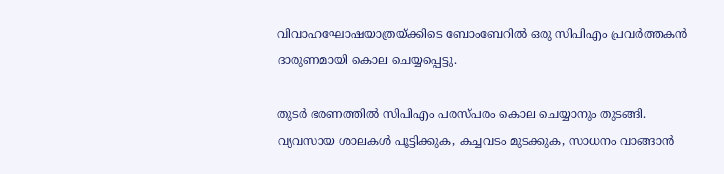വിവാഹഘോഷയാത്രയ്ക്കിടെ ബോംബേറിൽ ഒരു സിപിഎം പ്രവർത്തകൻ ദാരുണമായി കൊല ചെയ്യപ്പെട്ടു.

തുടർ ഭരണത്തിൽ സിപിഎം പരസ്പരം കൊല ചെയ്യാനും തുടങ്ങി. വ്യവസായ ശാലകൾ പൂട്ടിക്കുക, കച്ചവടം മുടക്കുക, സാധനം വാങ്ങാൻ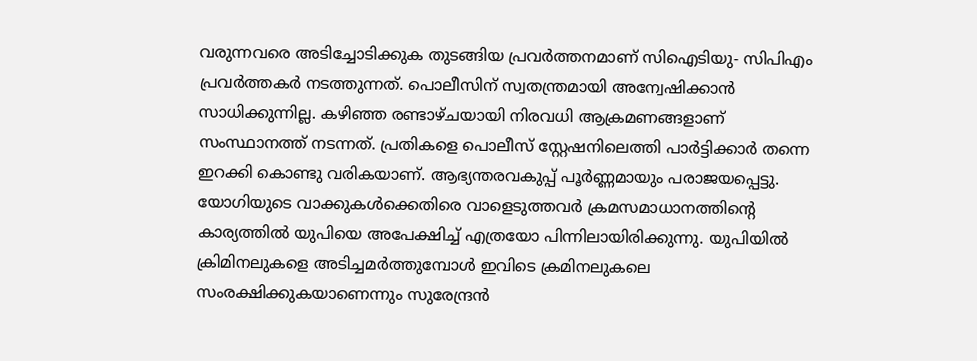വരുന്നവരെ അടിച്ചോടിക്കുക തുടങ്ങിയ പ്രവർത്തനമാണ് സിഐടിയു- സിപിഎം പ്രവർത്തകർ നടത്തുന്നത്. പൊലീസിന് സ്വതന്ത്രമായി അന്വേഷിക്കാൻ സാധിക്കുന്നില്ല. കഴിഞ്ഞ രണ്ടാഴ്ചയായി നിരവധി ആക്രമണങ്ങളാണ് സംസ്ഥാനത്ത് നടന്നത്. പ്രതികളെ പൊലീസ് സ്റ്റേഷനിലെത്തി പാർട്ടിക്കാർ തന്നെ ഇറക്കി കൊണ്ടു വരികയാണ്. ആഭ്യന്തരവകുപ്പ് പൂർണ്ണമായും പരാജയപ്പെട്ടു. യോഗിയുടെ വാക്കുകൾക്കെതിരെ വാളെടുത്തവർ ക്രമസമാധാനത്തിന്റെ കാര്യത്തിൽ യുപിയെ അപേക്ഷിച്ച് എത്രയോ പിന്നിലായിരിക്കുന്നു. യുപിയിൽ ക്രിമിനലുകളെ അടിച്ചമർത്തുമ്പോൾ ഇവിടെ ക്രമിനലുകലെ സംരക്ഷിക്കുകയാണെന്നും സുരേന്ദ്രൻ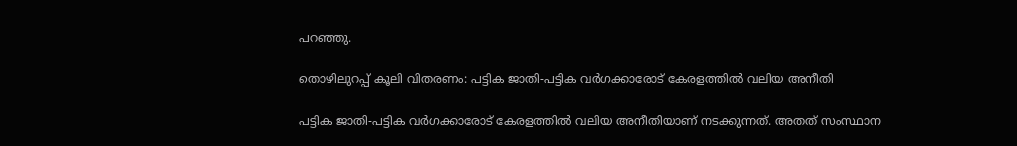പറഞ്ഞു.

തൊഴിലുറപ്പ് കൂലി വിതരണം: പട്ടിക ജാതി-പട്ടിക വർഗക്കാരോട് കേരളത്തിൽ വലിയ അനീതി

പട്ടിക ജാതി-പട്ടിക വർഗക്കാരോട് കേരളത്തിൽ വലിയ അനീതിയാണ് നടക്കുന്നത്. അതത് സംസ്ഥാന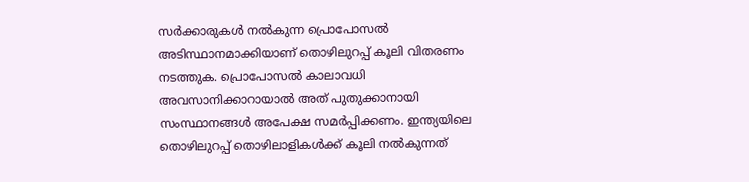സർക്കാരുകൾ നൽകുന്ന പ്രൊപോസൽ അടിസ്ഥാനമാക്കിയാണ് തൊഴിലുറപ്പ് കൂലി വിതരണം നടത്തുക. പ്രൊപോസൽ കാലാവധി അവസാനിക്കാറായാൽ അത് പുതുക്കാനായി സംസ്ഥാനങ്ങൾ അപേക്ഷ സമർപ്പിക്കണം. ഇന്ത്യയിലെ തൊഴിലുറപ്പ് തൊഴിലാളികൾക്ക് കൂലി നൽകുന്നത്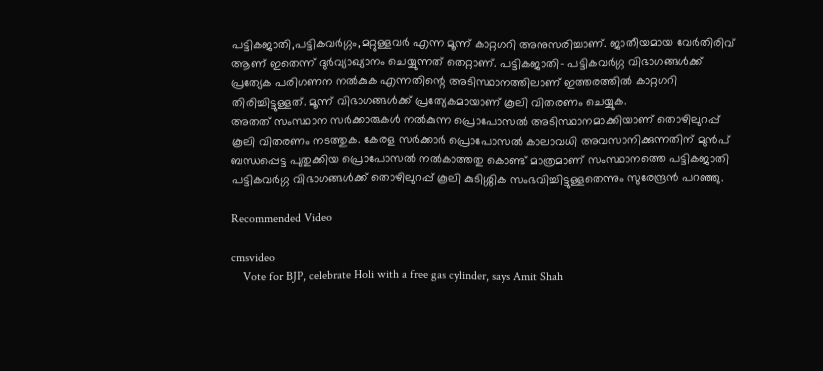പട്ടികജാതി,പട്ടികവർഗ്ഗം,മറ്റുള്ളവർ എന്ന മൂന്ന് കാറ്റഗറി അനുസരിച്ചാണ്. ജാതീയമായ വേർതിരിവ് ആണ് ഇതെന്ന് ദുർവ്യാഖ്യാനം ചെയ്യുന്നത് തെറ്റാണ്. പട്ടികജാതി- പട്ടികവർഗ്ഗ വിഭാഗങ്ങൾക്ക് പ്രത്യേക പരിഗണന നൽകുക എന്നതിന്റെ അടിസ്ഥാനത്തിലാണ് ഇത്തരത്തിൽ കാറ്റഗറി തിരിച്ചിട്ടുള്ളത്. മൂന്ന് വിഭാഗങ്ങൾക്ക് പ്രത്യേകമായാണ് കൂലി വിതരണം ചെയ്യുക.
അതത് സംസ്ഥാന സർക്കാരുകൾ നൽകുന്ന പ്രൊപോസൽ അടിസ്ഥാനമാക്കിയാണ് തൊഴിലുറപ്പ് കൂലി വിതരണം നടത്തുക. കേരള സർക്കാർ പ്രൊപോസൽ കാലാവധി അവസാനിക്കുന്നതിന് മുൻപ് ബന്ധപ്പെട്ട പുതുക്കിയ പ്രൊപോസൽ നൽകാത്തതു കൊണ്ട് മാത്രമാണ് സംസ്ഥാനത്തെ പട്ടികജാതി പട്ടികവർഗ്ഗ വിഭാഗങ്ങൾക്ക് തൊഴിലുറപ്പ് കൂലി കുടിശ്ശിക സംഭവിച്ചിട്ടുള്ളതെന്നും സുരേന്ദ്രൻ പറഞ്ഞു.

Recommended Video

cmsvideo
    Vote for BJP, celebrate Holi with a free gas cylinder, says Amit Shah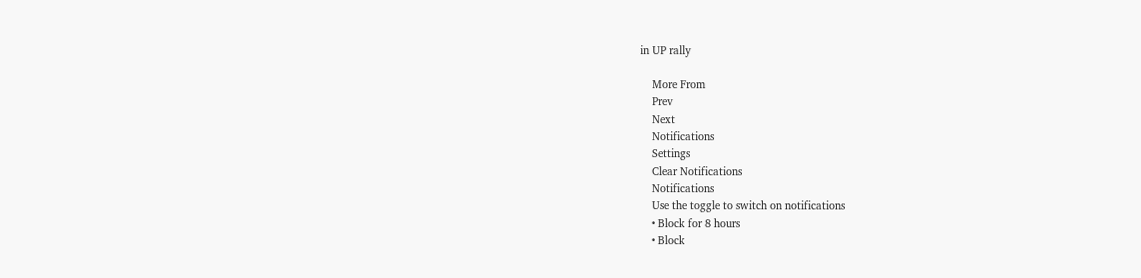in UP rally

    More From
    Prev
    Next
    Notifications
    Settings
    Clear Notifications
    Notifications
    Use the toggle to switch on notifications
    • Block for 8 hours
    • Block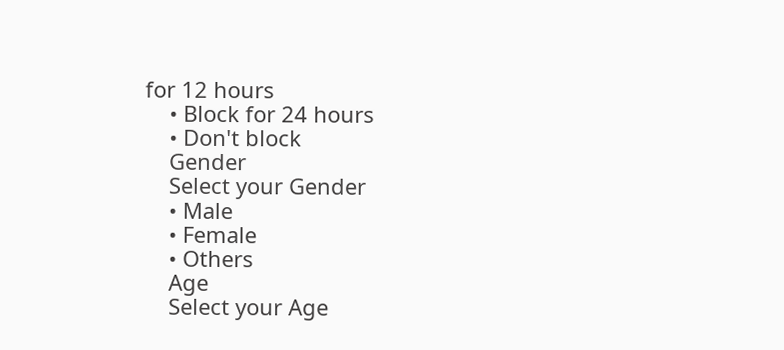for 12 hours
    • Block for 24 hours
    • Don't block
    Gender
    Select your Gender
    • Male
    • Female
    • Others
    Age
    Select your Age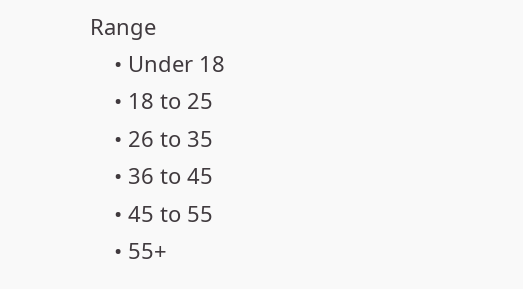Range
    • Under 18
    • 18 to 25
    • 26 to 35
    • 36 to 45
    • 45 to 55
    • 55+